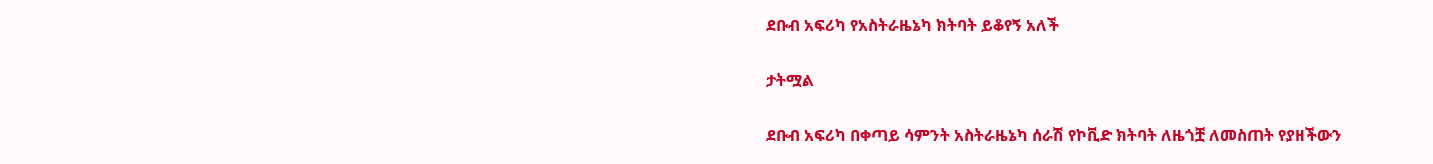ደቡብ አፍሪካ የአስትራዜኔካ ክትባት ይቆየኝ አለች

ታትሟል

ደቡብ አፍሪካ በቀጣይ ሳምንት አስትራዜኔካ ሰራሽ የኮቪድ ክትባት ለዜጎቿ ለመስጠት የያዘችውን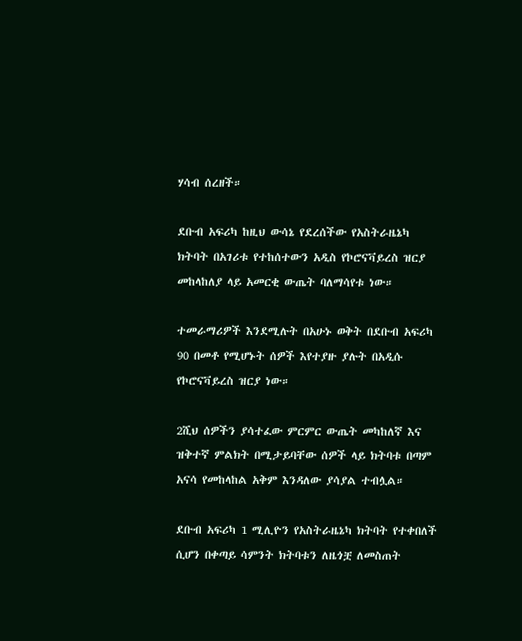ሃሳብ ሰረዘች።

ደቡብ አፍሪካ ከዚህ ውሳኔ የደረሰችው የአስትራዜኔካ ክትባት በአገሪቱ የተከሰተውን አዲስ የኮሮናቫይረስ ዝርያ መከላከለያ ላይ አመርቂ ውጤት ባለማሳየቱ ነው።

ተመራማሪዎች እንደሚሉት በአሁኑ ወቅት በደቡብ አፍሪካ 90 በመቶ የሚሆኑት ሰዎች እየተያዙ ያሉት በአዲሱ የኮሮናቫይረስ ዝርያ ነው።

2ሺህ ሰዎችን ያሳተፈው ምርምር ውጤት መካከለኛ እና ዝቅተኛ ምልክት በሚታይባቸው ሰዎች ላይ ክትባቱ በጣም አናሳ የመከላከል አቅም እንዳለው ያሳያል ተብሏል።

ደቡብ አፍሪካ 1 ሚሊዮን የአስትራዜኔካ ክትባት የተቀበለች ሲሆን በቀጣይ ሳምንት ክትባቱን ለዜጎቿ ለመስጠት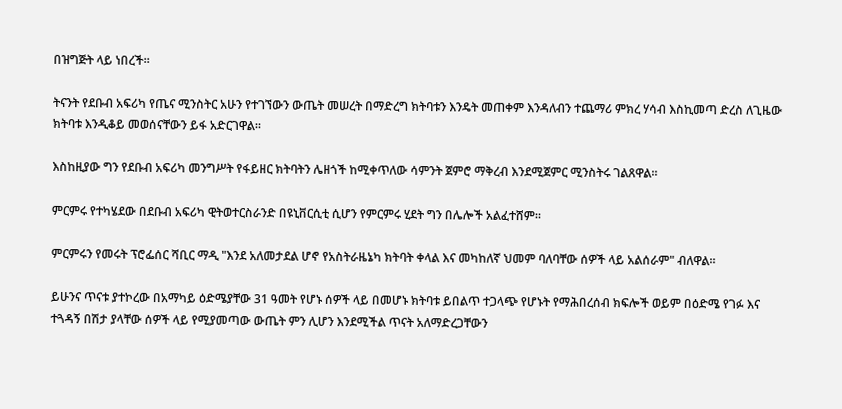በዝግጅት ላይ ነበረች።

ትናንት የደቡብ አፍሪካ የጤና ሚንስትር አሁን የተገኘውን ውጤት መሠረት በማድረግ ክትባቱን እንዴት መጠቀም እንዳለብን ተጨማሪ ምክረ ሃሳብ እስኪመጣ ድረስ ለጊዜው ክትባቱ እንዲቆይ መወሰናቸውን ይፋ አድርገዋል።

እስከዚያው ግን የደቡብ አፍሪካ መንግሥት የፋይዘር ክትባትን ሌዘጎች ከሚቀጥለው ሳምንት ጀምሮ ማቅረብ እንደሚጀምር ሚንስትሩ ገልጸዋል።

ምርምሩ የተካሄደው በደቡብ አፍሪካ ዊትወተርስራንድ በዩኒቨርሲቲ ሲሆን የምርምሩ ሂደት ግን በሌሎች አልፈተሸም።

ምርምሩን የመሩት ፕሮፌሰር ሻቢር ማዲ "እንደ አለመታደል ሆኖ የአስትራዜኔካ ክትባት ቀላል እና መካከለኛ ህመም ባለባቸው ሰዎች ላይ አልሰራም" ብለዋል።

ይሁንና ጥናቱ ያተኮረው በአማካይ ዕድሜያቸው 31 ዓመት የሆኑ ሰዎች ላይ በመሆኑ ክትባቱ ይበልጥ ተጋላጭ የሆኑት የማሕበረሰብ ክፍሎች ወይም በዕድሜ የገፉ እና ተጓዳኝ በሽታ ያላቸው ሰዎች ላይ የሚያመጣው ውጤት ምን ሊሆን እንደሚችል ጥናት አለማድረጋቸውን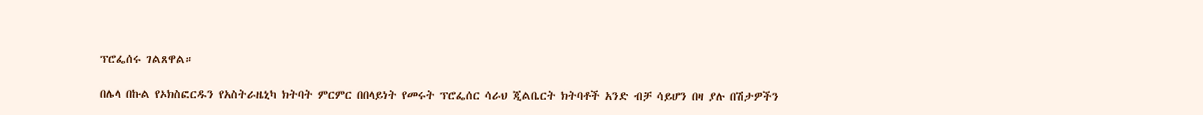ፕሮፌሰሩ ገልጸዋል።

በሌላ በኩል የኦክስፎርዱን የአስትራዜኒካ ክትባት ምርምር በበላይነት የመሩት ፕሮፌሰር ሳራህ ጂልቤርት ክትባቶች አንድ ብቻ ሳይሆን በዛ ያሉ በሽታዎችን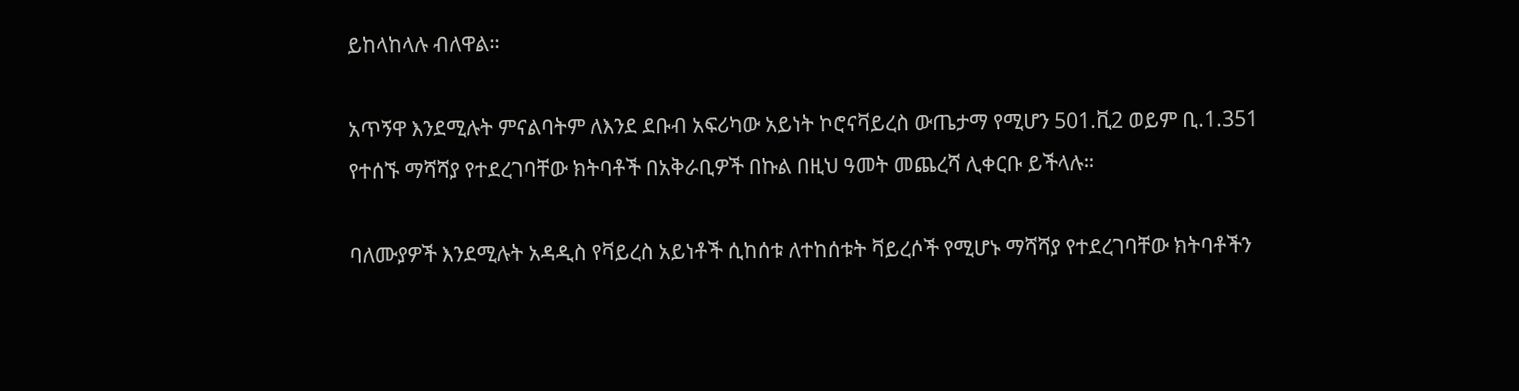ይከላከላሉ ብለዋል።

አጥኝዋ እንደሚሉት ምናልባትም ለእንደ ደቡብ አፍሪካው አይነት ኮሮናቫይረስ ውጤታማ የሚሆን 501.ቪ2 ወይም ቢ.1.351 የተሰኙ ማሻሻያ የተደረገባቸው ክትባቶች በአቅራቢዎች በኩል በዚህ ዓመት መጨረሻ ሊቀርቡ ይችላሉ።

ባለሙያዎች እንደሚሉት አዳዲስ የቫይረስ አይነቶች ሲከሰቱ ለተከሰቱት ቫይረሶች የሚሆኑ ማሻሻያ የተደረገባቸው ክትባቶችን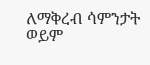ለማቅረብ ሳምንታት ወይም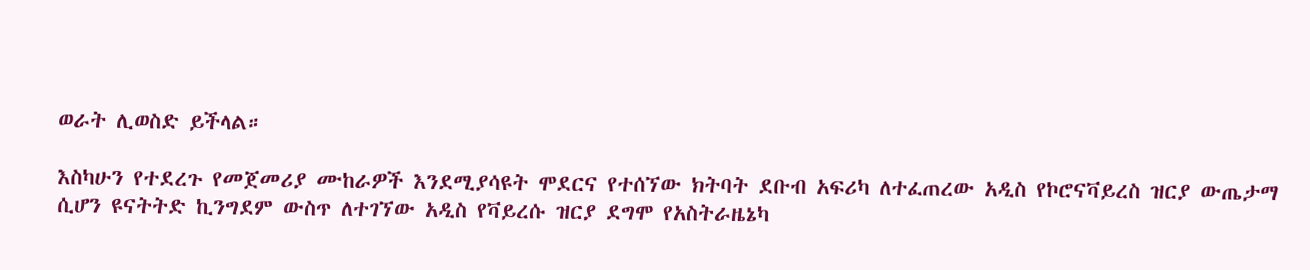ወራት ሊወስድ ይችላል።

እስካሁን የተደረጉ የመጀመሪያ ሙከራዎች እንደሚያሳዩት ሞደርና የተሰኘው ክትባት ደቡብ አፍሪካ ለተፈጠረው አዲስ የኮሮናቫይረስ ዝርያ ውጤታማ ሲሆን ዩናትትድ ኪንግደም ውስጥ ለተገኘው አዲስ የቫይረሱ ዝርያ ደግሞ የአስትራዜኔካ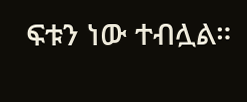ፍቱን ነው ተብሏል።